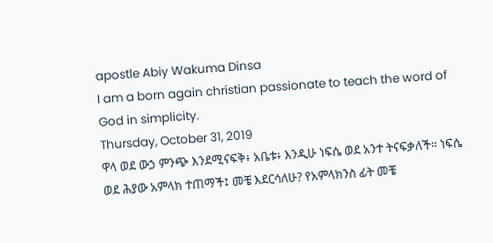apostle Abiy Wakuma Dinsa
I am a born again christian passionate to teach the word of God in simplicity.
Thursday, October 31, 2019
ዋላ ወደ ውኃ ምንጭ እንደሚናፍቅ፥ አቤቱ፥ እንዲሁ ነፍሴ ወደ አንተ ትናፍቃለች። ነፍሴ ወደ ሕያው አምላክ ተጠማች፤ መቼ እደርሳለሁ? የአምላክንስ ፊት መቼ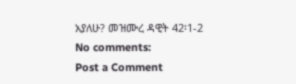አያለሁ? መዝሙረ ዳዊት 42፡1-2
No comments:
Post a Comment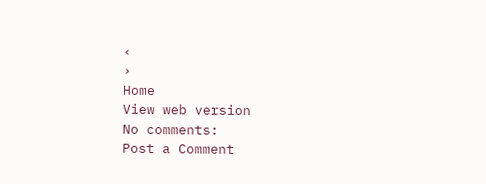‹
›
Home
View web version
No comments:
Post a Comment